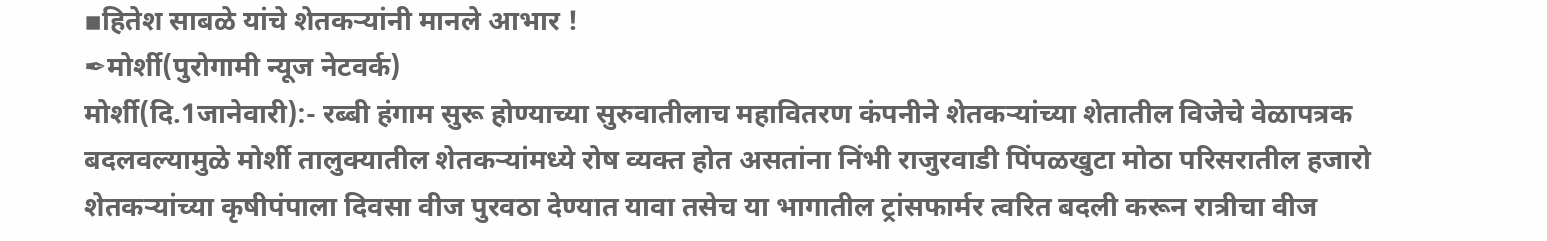▪हितेश साबळे यांचे शेतकऱ्यांनी मानले आभार !
✒मोर्शी(पुरोगामी न्यूज नेटवर्क)
मोर्शी(दि.1जानेवारी):- रब्बी हंगाम सुरू होण्याच्या सुरुवातीलाच महावितरण कंपनीने शेतकऱ्यांच्या शेतातील विजेचे वेळापत्रक बदलवल्यामुळे मोर्शी तालुक्यातील शेतकऱ्यांमध्ये रोष व्यक्त होत असतांना निंभी राजुरवाडी पिंपळखुटा मोठा परिसरातील हजारो शेतकऱ्यांच्या कृषीपंपाला दिवसा वीज पुरवठा देण्यात यावा तसेच या भागातील ट्रांसफार्मर त्वरित बदली करून रात्रीचा वीज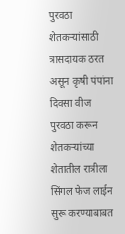पुरवठा शेतकऱ्यांसाठी त्रासदायक ठरत असून कृषी पंपांना दिवसा वीज पुरवठा करून शेतकऱ्यांच्या शेतातील रात्रीला सिंगल फेज लाईन सुरू करण्याबाबत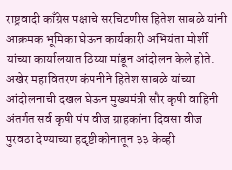राष्ट्रवादी काँग्रेस पक्षाचे सरचिटणीस हितेश साबळे यांनी आक्रमक भूमिका घेऊन कार्यकारी अभियंता मोर्शी यांच्या कार्यालयात ठिय्या मांडून आंदोलन केले होते.
अखेर महावितरण कंपनीने हितेश साबळे यांच्या आंदोलनाची दखल घेऊन मुख्यमंत्री सौर कृषी वाहिनी अंतर्गत सर्व कृषी पंप वीज ग्राहकांना दिवसा वीज पुरवठा देण्याच्या हदृष्टीकोनातून ३३ केव्ही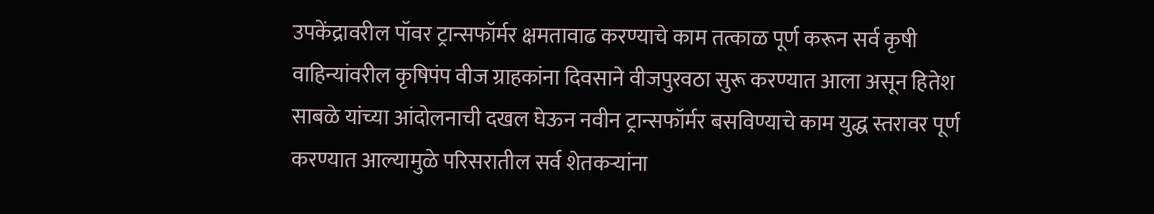उपकेंद्रावरील पॉवर ट्रान्सफॉर्मर क्षमतावाढ करण्याचे काम तत्काळ पूर्ण करून सर्व कृषी वाहिन्यांवरील कृषिपंप वीज ग्राहकांना दिवसाने वीजपुरवठा सुरू करण्यात आला असून हितेश साबळे यांच्या आंदोलनाची दखल घेऊन नवीन ट्रान्सफॉर्मर बसविण्याचे काम युद्ध स्तरावर पूर्ण करण्यात आल्यामुळे परिसरातील सर्व शेतकऱ्यांना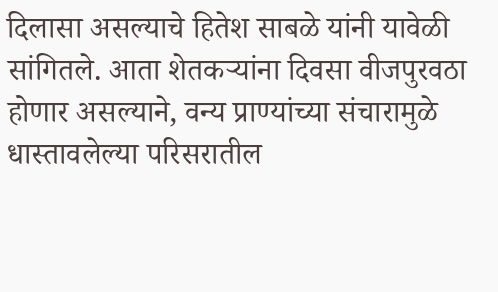दिलासा असल्याचे हितेश साबळे यांनी यावेळी सांगितले. आता शेतकऱ्यांना दिवसा वीजपुरवठा होणार असल्याने, वन्य प्राण्यांच्या संचारामुळे धास्तावलेल्या परिसरातील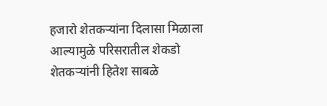हजारो शेतकऱ्यांना दिलासा मिळाला आल्यामुळे परिसरातील शेकडो शेतकऱ्यांनी हितेश साबळे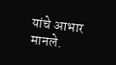यांचे आभार मानले.